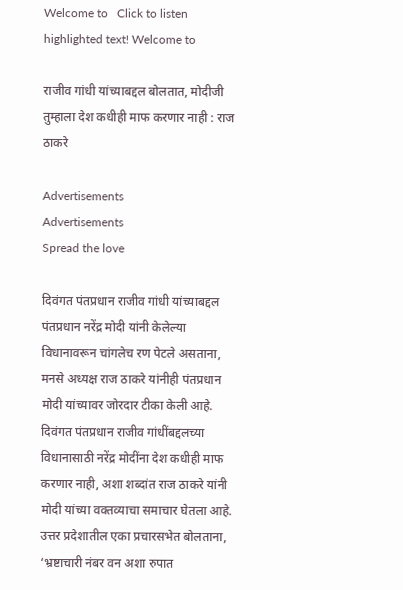Welcome to   Click to listen highlighted text! Welcome to

राजीव गांधी यांच्याबद्दल बोलतात, मोदीजी तुम्हाला देश कधीही माफ करणार नाही : राज ठाकरे

Advertisements
Advertisements
Spread the love

दिवंगत पंतप्रधान राजीव गांधी यांच्याबद्दल पंतप्रधान नरेंद्र मोदी यांनी केलेल्या विधानावरून चांगलेच रण पेटले असताना, मनसे अध्यक्ष राज ठाकरे यांनीही पंतप्रधान मोदी यांच्यावर जोरदार टीका केली आहे. दिवंगत पंतप्रधान राजीव गांधींबद्दलच्या विधानासाठी नरेंद्र मोदींना देश कधीही माफ करणार नाही, अशा शब्दांत राज ठाकरे यांनी मोदी यांच्या वक्तव्याचा समाचार घेतला आहे. उत्तर प्रदेशातील एका प्रचारसभेत बोलताना, ‘भ्रष्टाचारी नंबर वन अशा रुपात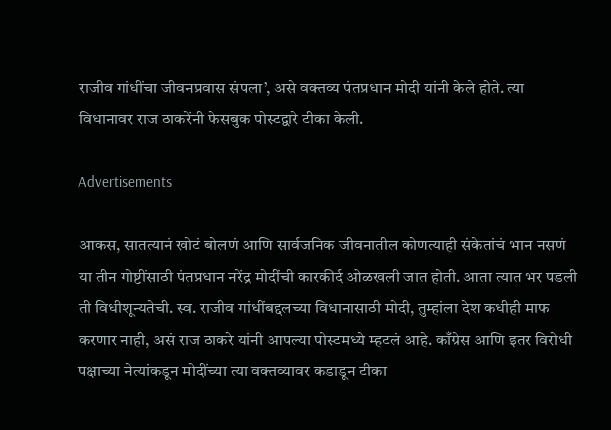राजीव गांधींचा जीवनप्रवास संपला’, असे वक्तव्य पंतप्रधान मोदी यांनी केले होते. त्या विधानावर राज ठाकरेंनी फेसबुक पोस्टद्वारे टीका केली.

Advertisements

आकस, सातत्यानं खोटं बोलणं आणि सार्वजनिक जीवनातील कोणत्याही संकेतांचं भान नसणं या तीन गोष्टींसाठी पंतप्रधान नरेंद्र मोदींची कारकीर्द ओळखली जात होती. आता त्यात भर पडली ती विधीशून्यतेची. स्व. राजीव गांधींबद्दलच्या विधानासाठी मोदी, तुम्हांला देश कधीही माफ करणार नाही, असं राज ठाकरे यांनी आपल्या पोस्टमध्ये म्हटलं आहे. काँग्रेस आणि इतर विरोधी पक्षाच्या नेत्यांकडून मोदींच्या त्या वक्तव्यावर कडाडून टीका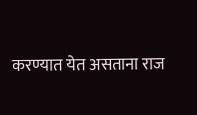करण्यात येत असताना राज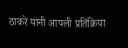ठाकरे यांनी आपली प्रतिक्रिया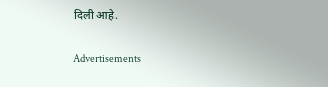दिली आहे.

Advertisements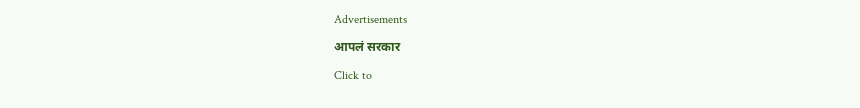Advertisements

आपलं सरकार

Click to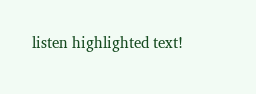listen highlighted text!